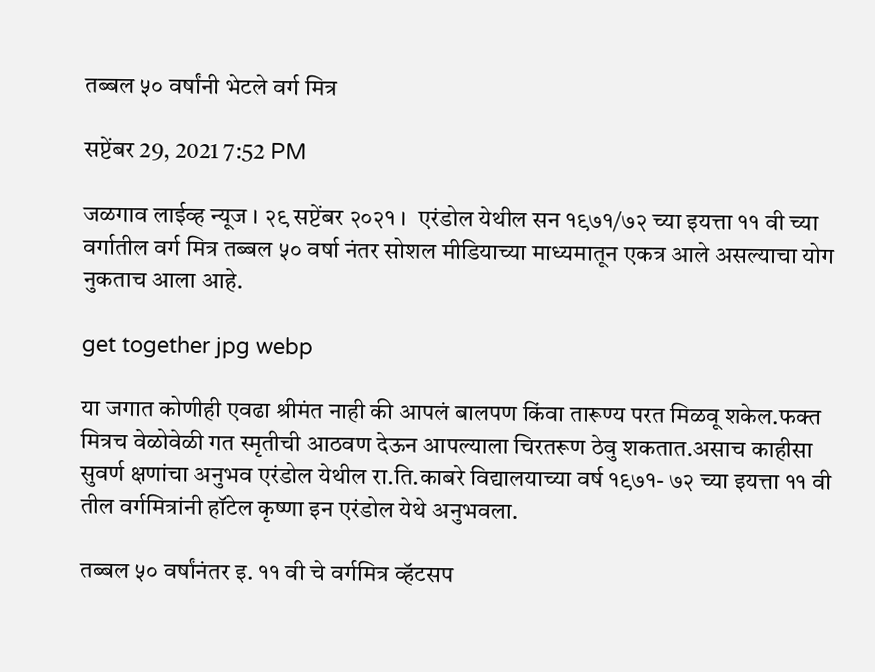तब्बल ५० वर्षांनी भेटले वर्ग मित्र

सप्टेंबर 29, 2021 7:52 PM

जळगाव लाईव्ह न्यूज । २९ सप्टेंबर २०२१ ।  एरंडोल येथील सन १९७१/७२ च्या इयत्ता ११ वी च्या वर्गातील वर्ग मित्र तब्बल ५० वर्षा नंतर सोशल मीडियाच्या माध्यमातून एकत्र आले असल्याचा योग नुकताच आला आहे.

get together jpg webp

या जगात कोणीही एवढा श्रीमंत नाही की आपलं बालपण किंवा तारूण्य परत मिळवू शकेल.फक्त मित्रच वेळोवेळी गत स्मृतीची आठवण देऊन आपल्याला चिरतरूण ठेवु शकतात.असाच काहीसा सुवर्ण क्षणांचा अनुभव एरंडोल येथील रा.ति.काबरे विद्यालयाच्या वर्ष १९७१- ७२ च्या इयत्ता ११ वी तील वर्गमित्रांनी हॉटेल कृष्णा इन एरंडोल येथे अनुभवला.

तब्बल ५० वर्षांनंतर इ. ११ वी चे वर्गमित्र व्हॅटसप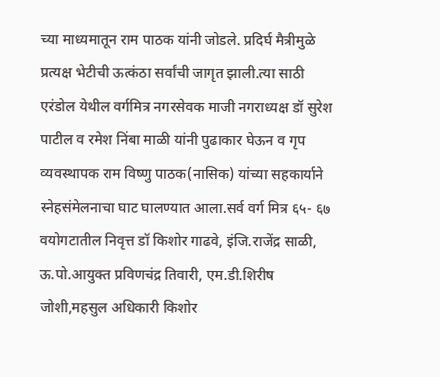च्या माध्यमातून राम पाठक यांनी जोडले. प्रदिर्घ मैत्रीमुळे प्रत्यक्ष भेटीची ऊत्कंठा सर्वांची जागृत झाली.त्या साठी एरंडोल येथील वर्गमित्र नगरसेवक माजी नगराध्यक्ष डॉ सुरेश पाटील व रमेश निंबा माळी यांनी पुढाकार घेऊन व गृप व्यवस्थापक राम विष्णु पाठक(नासिक) यांच्या सहकार्याने स्नेहसंमेलनाचा घाट घालण्यात आला.सर्व वर्ग मित्र ६५- ६७ वयोगटातील निवृत्त डॉ किशोर गाढवे, इंजि.राजेंद्र साळी, ऊ.पो.आयुक्त प्रविणचंद्र तिवारी, एम.डी.शिरीष जोशी,महसुल अधिकारी किशोर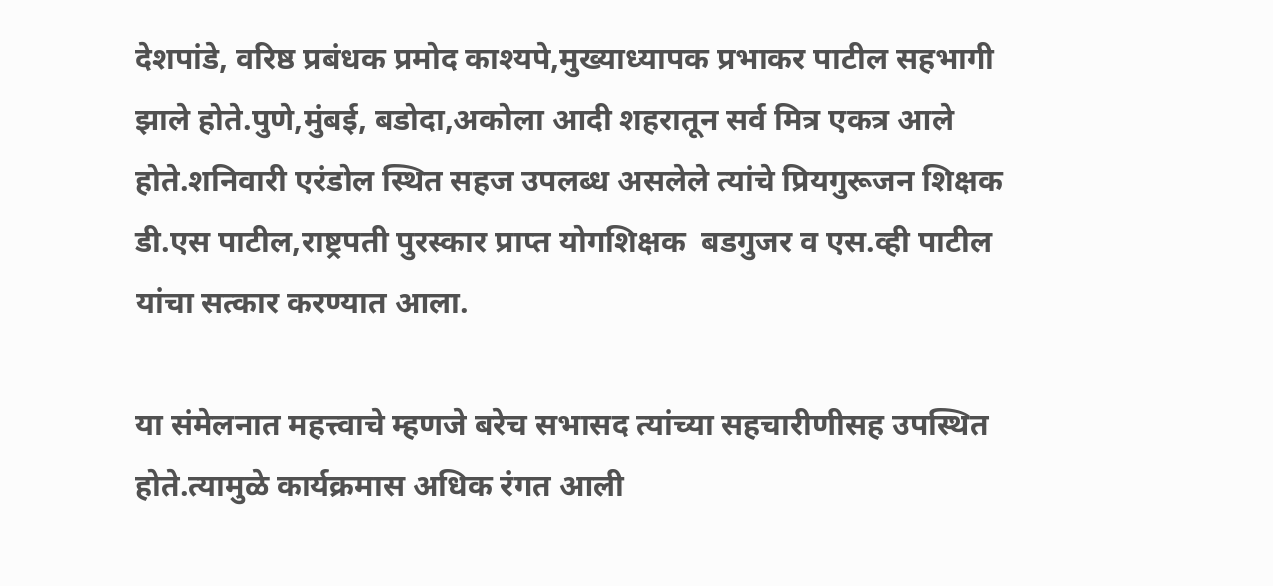देशपांडे, वरिष्ठ प्रबंधक प्रमोद काश्यपे,मुख्याध्यापक प्रभाकर पाटील सहभागी झाले होते.पुणे,मुंबई, बडोदा,अकोला आदी शहरातून सर्व मित्र एकत्र आले होते.शनिवारी एरंडोल स्थित सहज उपलब्ध असलेले त्यांचे प्रियगुरूजन शिक्षक डी.एस पाटील,राष्ट्रपती पुरस्कार प्राप्त योगशिक्षक  बडगुजर व एस.व्ही पाटील  यांचा सत्कार करण्यात आला.

या संमेलनात महत्त्वाचे म्हणजे बरेच सभासद त्यांच्या सहचारीणीसह उपस्थित होते.त्यामुळे कार्यक्रमास अधिक रंगत आली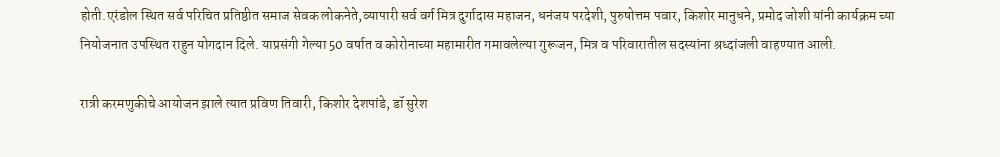होती.एरंडोल स्थित सर्व परिचित प्रतिष्ठीत समाज सेवक लोकनेते,व्यापारी सर्व वर्ग मित्र दुर्गादास महाजन, धनंजय परदेशी, पुरुषोत्तम पवार, किशोर मानुधने, प्रमोद जोशी यांनी कार्यक्रम च्या नियोजनात उपस्थित राहुन योगदान दिले. याप्रसंगी गेल्या 50 वर्षात व कोरोनाच्या महामारीत गमावलेल्या गुरूजन, मित्र व परिवारातील सदस्यांना श्रध्दांजली वाहण्यात आली.

रात्री करमणुकीचे आयोजन झाले त्यात प्रविण तिवारी, किशोर देशपांडे, डॉ सुरेश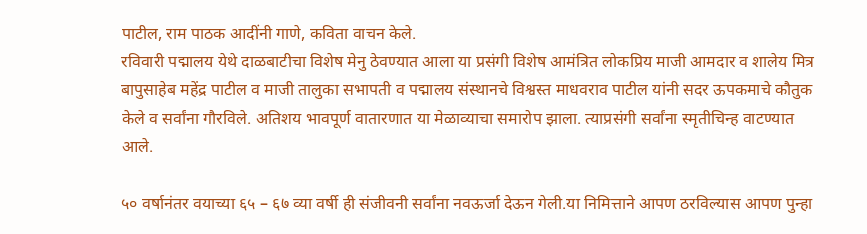पाटील, राम पाठक आदींनी गाणे, कविता वाचन केले.
रविवारी पद्मालय येथे दाळबाटीचा विशेष मेनु ठेवण्यात आला या प्रसंगी विशेष आमंत्रित लोकप्रिय माजी आमदार व शालेय मित्र बापुसाहेब महेंद्र पाटील व माजी तालुका सभापती व पद्मालय संस्थानचे विश्वस्त माधवराव पाटील यांनी सदर ऊपकमाचे कौतुक केले व सर्वांना गौरविले. अतिशय भावपूर्ण वातारणात या मेळाव्याचा समारोप झाला. त्याप्रसंगी सर्वांना स्मृतीचिन्ह वाटण्यात आले.

५० वर्षानंतर वयाच्या ६५ – ६७ व्या वर्षी ही संजीवनी सर्वांना नवऊर्जा देऊन गेली.या निमित्ताने आपण ठरविल्यास आपण पुन्हा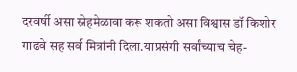दरवर्षी असा स्नेहमेळावा करू शकतो असा विश्वास डॉ किशोर गाढवे सह सर्व मित्रांनी दिला.याप्रसंगी सर्वांच्याच चेह-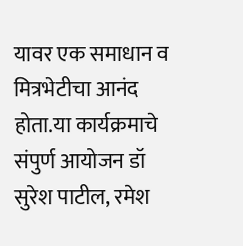यावर एक समाधान व मित्रभेटीचा आनंद होता.या कार्यक्रमाचे संपुर्ण आयोजन डॉ सुरेश पाटील, रमेश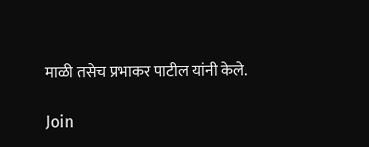माळी तसेच प्रभाकर पाटील यांनी केले.

Join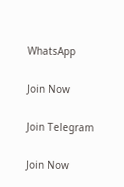WhatsApp

Join Now

Join Telegram

Join Now